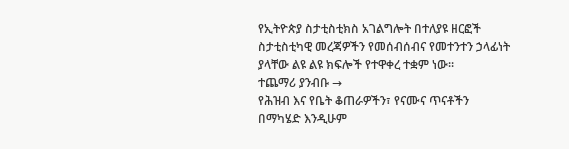የኢትዮጵያ ስታቲስቲክስ አገልግሎት በተለያዩ ዘርፎች ስታቲስቲካዊ መረጃዎችን የመሰብሰብና የመተንተን ኃላፊነት ያላቸው ልዩ ልዩ ክፍሎች የተዋቀረ ተቋም ነው።
ተጨማሪ ያንብቡ →
የሕዝብ እና የቤት ቆጠራዎችን፣ የናሙና ጥናቶችን በማካሄድ እንዲሁም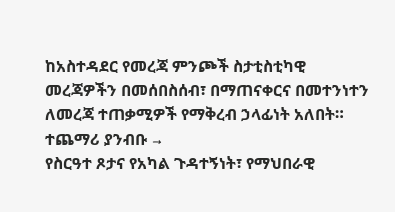ከአስተዳደር የመረጃ ምንጮች ስታቲስቲካዊ መረጃዎችን በመሰበስሰብ፣ በማጠናቀርና በመተንነተን ለመረጃ ተጠቃሚዎች የማቅረብ ኃላፊነት አለበት። ተጨማሪ ያንብቡ →
የስርዓተ ጾታና የአካል ጉዳተኝነት፣ የማህበራዊ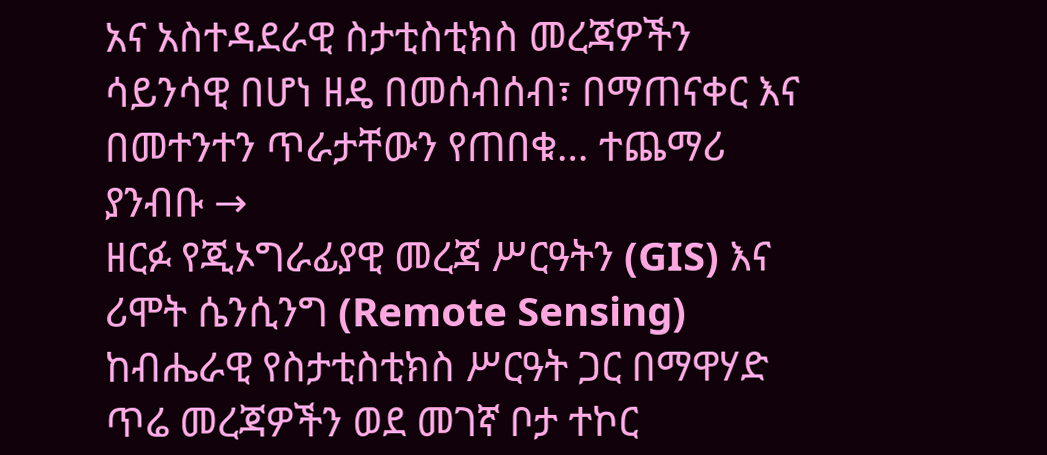አና አስተዳደራዊ ስታቲስቲክስ መረጃዎችን ሳይንሳዊ በሆነ ዘዴ በመሰብሰብ፣ በማጠናቀር እና በመተንተን ጥራታቸውን የጠበቁ… ተጨማሪ ያንብቡ →
ዘርፉ የጂኦግራፊያዊ መረጃ ሥርዓትን (GIS) እና ሪሞት ሴንሲንግ (Remote Sensing) ከብሔራዊ የስታቲስቲክስ ሥርዓት ጋር በማዋሃድ ጥሬ መረጃዎችን ወደ መገኛ ቦታ ተኮር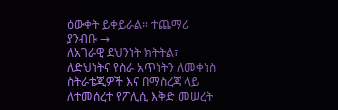ዕውቀት ይቀይራል። ተጨማሪ ያንብቡ →
ለአገራዊ ደህንነት ክትትል፣ ለድህነትና የስራ አጥነትን ለመቀነስ ስትራቴጂዎች እና በማስረጃ ላይ ለተመሰረተ የፖሊሲ እቅድ መሠረት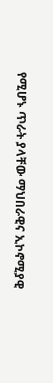የሚሆኑ ጥራት ያላቸው ማህበራዊና ኢኮኖሚያዊ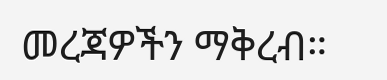መረጃዎችን ማቅረብ።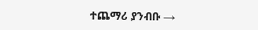ተጨማሪ ያንብቡ →